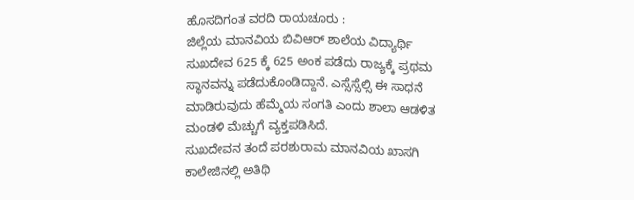ಹೊಸದಿಗಂತ ವರದಿ ರಾಯಚೂರು :
ಜಿಲ್ಲೆಯ ಮಾನವಿಯ ಬಿವಿಆರ್ ಶಾಲೆಯ ವಿದ್ಯಾರ್ಥಿ ಸುಖದೇವ 625 ಕ್ಕೆ 625 ಅಂಕ ಪಡೆದು ರಾಜ್ಯಕ್ಕೆ ಪ್ರಥಮ ಸ್ಥಾನವನ್ನು ಪಡೆದುಕೊಂಡಿದ್ದಾನೆ. ಎಸ್ಸೆಸ್ಸೆಲ್ಸಿ ಈ ಸಾಧನೆ ಮಾಡಿರುವುದು ಹೆಮ್ಮೆಯ ಸಂಗತಿ ಎಂದು ಶಾಲಾ ಆಡಳಿತ ಮಂಡಳಿ ಮೆಚ್ಚುಗೆ ವ್ಯಕ್ತಪಡಿಸಿದೆ.
ಸುಖದೇವನ ತಂದೆ ಪರಶುರಾಮ ಮಾನವಿಯ ಖಾಸಗಿ ಕಾಲೇಜಿನಲ್ಲಿ ಅತಿಥಿ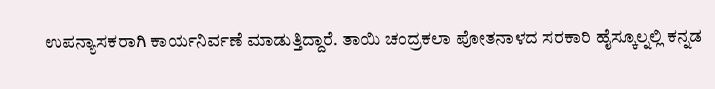ಉಪನ್ಯಾಸಕರಾಗಿ ಕಾರ್ಯನಿರ್ವಣೆ ಮಾಡುತ್ತಿದ್ದಾರೆ. ತಾಯಿ ಚಂದ್ರಕಲಾ ಪೋತನಾಳದ ಸರಕಾರಿ ಹೈಸ್ಕೂಲ್ನಲ್ಲಿ ಕನ್ನಡ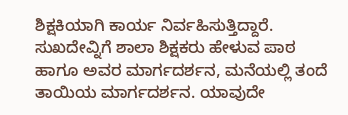ಶಿಕ್ಷಕಿಯಾಗಿ ಕಾರ್ಯ ನಿರ್ವಹಿಸುತ್ತಿದ್ದಾರೆ.
ಸುಖದೇವ್ನಿಗೆ ಶಾಲಾ ಶಿಕ್ಷಕರು ಹೇಳುವ ಪಾಠ ಹಾಗೂ ಅವರ ಮಾರ್ಗದರ್ಶನ, ಮನೆಯಲ್ಲಿ ತಂದೆ ತಾಯಿಯ ಮಾರ್ಗದರ್ಶನ. ಯಾವುದೇ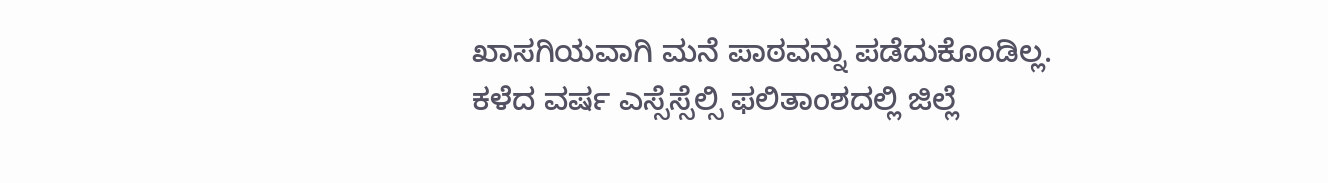ಖಾಸಗಿಯವಾಗಿ ಮನೆ ಪಾಠವನ್ನು ಪಡೆದುಕೊಂಡಿಲ್ಲ. ಕಳೆದ ವರ್ಷ ಎಸ್ಸೆಸ್ಸೆಲ್ಸಿ ಫಲಿತಾಂಶದಲ್ಲಿ ಜಿಲ್ಲೆ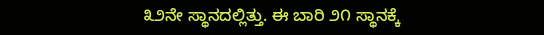೩೨ನೇ ಸ್ಥಾನದಲ್ಲಿತ್ತು. ಈ ಬಾರಿ ೨೧ ಸ್ಥಾನಕ್ಕೆ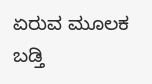ಏರುವ ಮೂಲಕ ಬಡ್ತಿ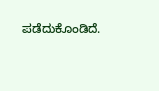ಪಡೆದುಕೊಂಡಿದೆ.